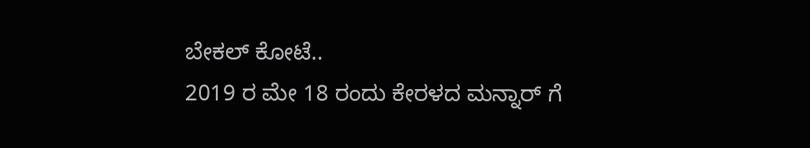ಬೇಕಲ್ ಕೋಟೆ..
2019 ರ ಮೇ 18 ರಂದು ಕೇರಳದ ಮನ್ನಾರ್ ಗೆ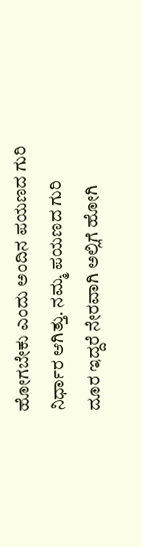ಹೋಗಬೇಕು ಎಂದು ಅಂದಿನ ಪಯಣದ ಗುರಿ ನಿರ್ಧಾರ ಆಗಿತ್ತು. ನಮ್ಮ ಪಯಣದ ಗುರಿ ದೂರ ಇದ್ದರೆ ನೇರವಾಗಿ ಅಲ್ಲಿಗೆ ಹೋಗಿ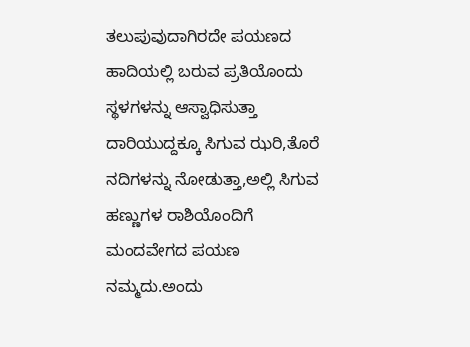ತಲುಪುವುದಾಗಿರದೇ ಪಯಣದ ಹಾದಿಯಲ್ಲಿ ಬರುವ ಪ್ರತಿಯೊಂದು ಸ್ಥಳಗಳನ್ನು ಆಸ್ವಾಧಿಸುತ್ತಾ ದಾರಿಯುದ್ದಕ್ಕೂ ಸಿಗುವ ಝರಿ,ತೊರೆ ನದಿಗಳನ್ನು ನೋಡುತ್ತಾ,ಅಲ್ಲಿ ಸಿಗುವ ಹಣ್ಣುಗಳ ರಾಶಿಯೊಂದಿಗೆ ಮಂದವೇಗದ ಪಯಣ ನಮ್ಮದು.ಅಂದು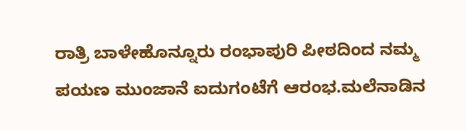ರಾತ್ರಿ ಬಾಳೇಹೊನ್ನೂರು ರಂಭಾಪುರಿ ಪೀಠದಿಂದ ನಮ್ಮ ಪಯಣ ಮುಂಜಾನೆ ಐದುಗಂಟೆಗೆ ಆರಂಭ.ಮಲೆನಾಡಿನ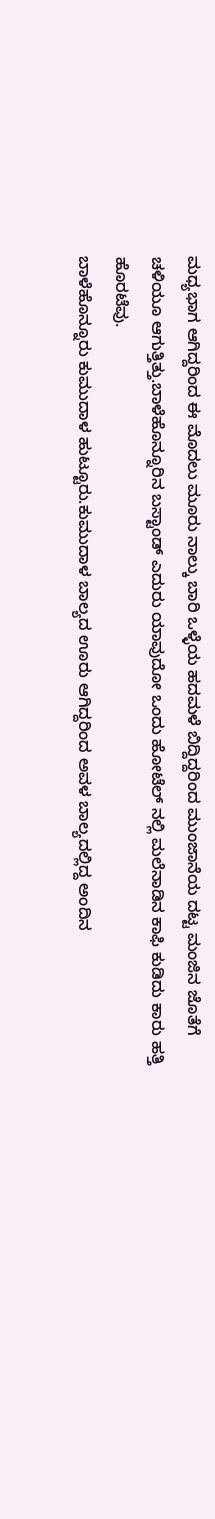ಮಧ್ಯಭಾಗ ಆಗಿದ್ದರಿಂದ ಈ ಮೊದಲು ಮೂರು ನಾಲ್ಕು ಬಾರಿ ಒಳ್ಳೆಯ ಹದಮಳೆ ಬಿದ್ದಿದ್ದರಿಂದ ಮುಂಜಾನೆಯ ದಟ್ಟ ಮಂಜಿನ ಜೊತೆಗೆ ಚಳಿಯೂ ಆಗುತ್ತಿತ್ತು.ಬಾಳೆಹೊನ್ನೂರಿನ ಬಸ್ಟಾಂಡ್ ಎದುರು ಯಾವುದೋ ಒಂದು ಹೋಟೆಲ್ ನಲ್ಲಿ ಮಲೆನಾಡಿನ ಕಾಫಿ ಕುಡಿದು ಕಾರು ಹತ್ತಿ ಹೊರಟೆವು.
ಬಾಳೆಹೊನ್ನೂರು ಕುಮುದಾಳ ಹುಟ್ಟೂರು.ಕುಮುದಾಳ ಬಾಲ್ಯದ ಊರು ಆಗಿದ್ದರಿಂದ ಅವಳ ಬಾಲ್ಯದಲ್ಲಿದ್ದ ಅಂದಿನ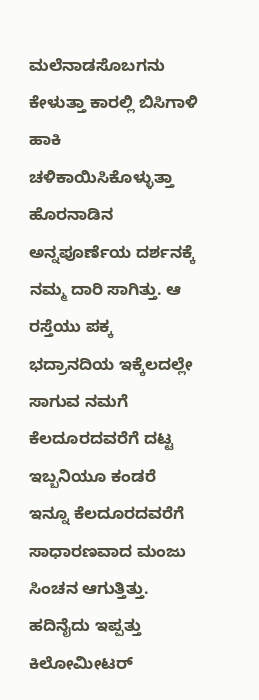ಮಲೆನಾಡಸೊಬಗನು ಕೇಳುತ್ತಾ ಕಾರಲ್ಲಿ ಬಿಸಿಗಾಳಿ ಹಾಕಿ ಚಳಿಕಾಯಿಸಿಕೊಳ್ಳುತ್ತಾ ಹೊರನಾಡಿನ ಅನ್ನಪೂರ್ಣೆಯ ದರ್ಶನಕ್ಕೆ ನಮ್ಮ ದಾರಿ ಸಾಗಿತ್ತು. ಆ ರಸ್ತೆಯು ಪಕ್ಕ ಭದ್ರಾನದಿಯ ಇಕ್ಕೆಲದಲ್ಲೇ ಸಾಗುವ ನಮಗೆ ಕೆಲದೂರದವರೆಗೆ ದಟ್ಟ ಇಬ್ಬನಿಯೂ ಕಂಡರೆ ಇನ್ನೂ ಕೆಲದೂರದವರೆಗೆ ಸಾಧಾರಣವಾದ ಮಂಜು ಸಿಂಚನ ಆಗುತ್ತಿತ್ತು. ಹದಿನೈದು ಇಪ್ಪತ್ತು ಕಿಲೋಮೀಟರ್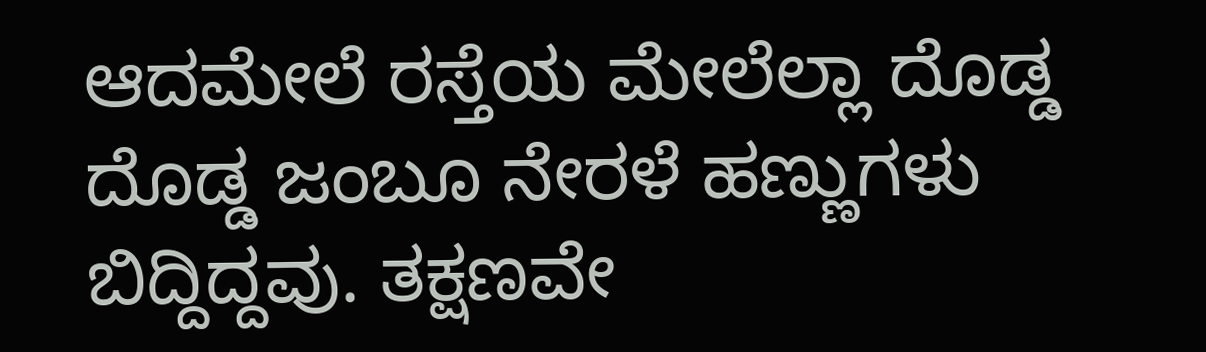ಆದಮೇಲೆ ರಸ್ತೆಯ ಮೇಲೆಲ್ಲಾ ದೊಡ್ಡ ದೊಡ್ಡ ಜಂಬೂ ನೇರಳೆ ಹಣ್ಣುಗಳು ಬಿದ್ದಿದ್ದವು. ತಕ್ಷಣವೇ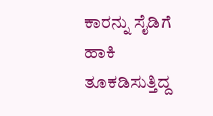ಕಾರನ್ನು ಸೈಡಿಗೆ ಹಾಕಿ ತೂಕಡಿಸುತ್ತಿದ್ದ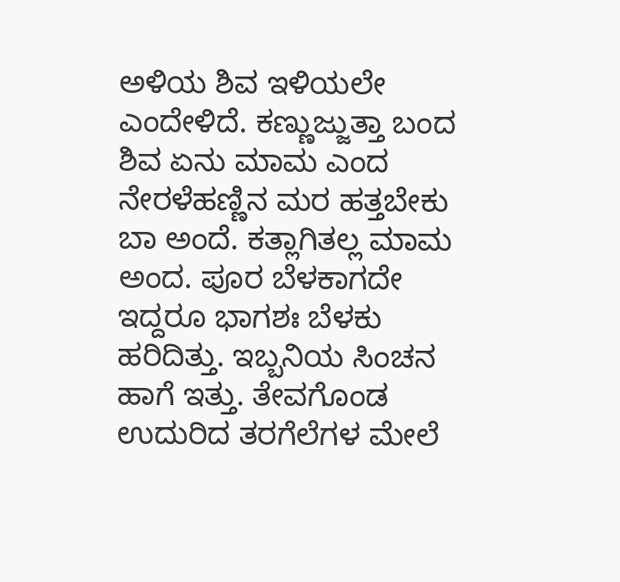ಅಳಿಯ ಶಿವ ಇಳಿಯಲೇ ಎಂದೇಳಿದೆ. ಕಣ್ಣುಜ್ಜುತ್ತಾ ಬಂದ ಶಿವ ಏನು ಮಾಮ ಎಂದ ನೇರಳೆಹಣ್ಣಿನ ಮರ ಹತ್ತಬೇಕು ಬಾ ಅಂದೆ. ಕತ್ಲಾಗಿತಲ್ಲ ಮಾಮ ಅಂದ. ಪೂರ ಬೆಳಕಾಗದೇ ಇದ್ದರೂ ಭಾಗಶಃ ಬೆಳಕು ಹರಿದಿತ್ತು. ಇಬ್ಬನಿಯ ಸಿಂಚನ ಹಾಗೆ ಇತ್ತು. ತೇವಗೊಂಡ ಉದುರಿದ ತರಗೆಲೆಗಳ ಮೇಲೆ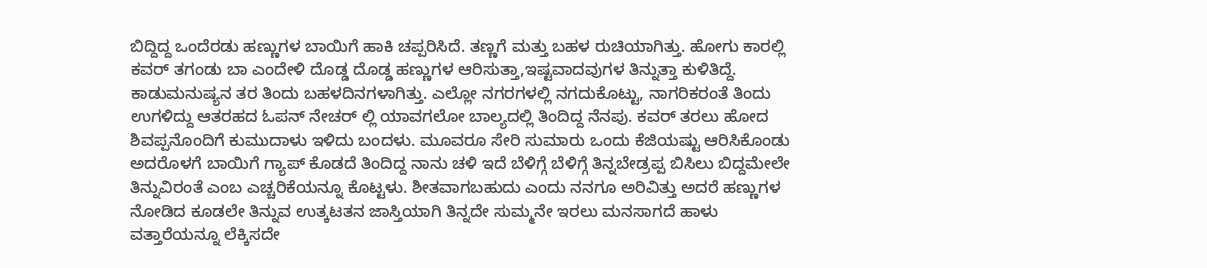ಬಿದ್ದಿದ್ದ ಒಂದೆರಡು ಹಣ್ಣುಗಳ ಬಾಯಿಗೆ ಹಾಕಿ ಚಪ್ಪರಿಸಿದೆ. ತಣ್ಣಗೆ ಮತ್ತು ಬಹಳ ರುಚಿಯಾಗಿತ್ತು. ಹೋಗು ಕಾರಲ್ಲಿ ಕವರ್ ತಗಂಡು ಬಾ ಎಂದೇಳಿ ದೊಡ್ಡ ದೊಡ್ಡ ಹಣ್ಣುಗಳ ಆರಿಸುತ್ತಾ,ಇಷ್ಟವಾದವುಗಳ ತಿನ್ನುತ್ತಾ ಕುಳಿತಿದ್ದೆ. ಕಾಡುಮನುಷ್ಯನ ತರ ತಿಂದು ಬಹಳದಿನಗಳಾಗಿತ್ತು. ಎಲ್ಲೋ ನಗರಗಳಲ್ಲಿ ನಗದುಕೊಟ್ಟು, ನಾಗರಿಕರಂತೆ ತಿಂದು ಉಗಳಿದ್ದು ಆತರಹದ ಓಪನ್ ನೇಚರ್ ಲ್ಲಿ ಯಾವಗಲೋ ಬಾಲ್ಯದಲ್ಲಿ ತಿಂದಿದ್ದ ನೆನಪು. ಕವರ್ ತರಲು ಹೋದ ಶಿವಪ್ಪನೊಂದಿಗೆ ಕುಮುದಾಳು ಇಳಿದು ಬಂದಳು. ಮೂವರೂ ಸೇರಿ ಸುಮಾರು ಒಂದು ಕೆಜಿಯಷ್ಟು ಆರಿಸಿಕೊಂಡು ಅದರೊಳಗೆ ಬಾಯಿಗೆ ಗ್ಯಾಪ್ ಕೊಡದೆ ತಿಂದಿದ್ದ ನಾನು ಚಳಿ ಇದೆ ಬೆಳಿಗ್ಗೆ ಬೆಳಿಗ್ಗೆ ತಿನ್ನಬೇಡ್ರಪ್ಪ ಬಿಸಿಲು ಬಿದ್ದಮೇಲೇ ತಿನ್ನುವಿರಂತೆ ಎಂಬ ಎಚ್ಚರಿಕೆಯನ್ನೂ ಕೊಟ್ಟಳು. ಶೀತವಾಗಬಹುದು ಎಂದು ನನಗೂ ಅರಿವಿತ್ತು ಅದರೆ ಹಣ್ಣುಗಳ ನೋಡಿದ ಕೂಡಲೇ ತಿನ್ನುವ ಉತ್ಕಟತನ ಜಾಸ್ತಿಯಾಗಿ ತಿನ್ನದೇ ಸುಮ್ಮನೇ ಇರಲು ಮನಸಾಗದೆ ಹಾಳು ವತ್ತಾರೆಯನ್ನೂ ಲೆಕ್ಕಿಸದೇ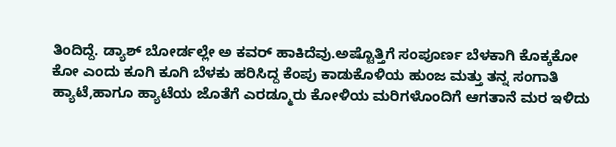ತಿಂದಿದ್ದೆ. ಡ್ಯಾಶ್ ಬೋರ್ಡಲ್ಲೇ ಅ ಕವರ್ ಹಾಕಿದೆವು.ಅಷ್ಟೊತ್ತಿಗೆ ಸಂಪೂರ್ಣ ಬೆಳಕಾಗಿ ಕೊಕ್ಕಕೋ ಕೋ ಎಂದು ಕೂಗಿ ಕೂಗಿ ಬೆಳಕು ಹರಿಸಿದ್ದ ಕೆಂಪು ಕಾಡುಕೊಳಿಯ ಹುಂಜ ಮತ್ತು ತನ್ನ ಸಂಗಾತಿ ಹ್ಯಾಟೆ,ಹಾಗೂ ಹ್ಯಾಟೆಯ ಜೊತೆಗೆ ಎರಡ್ಮೂರು ಕೋಳಿಯ ಮರಿಗಳೊಂದಿಗೆ ಆಗತಾನೆ ಮರ ಇಳಿದು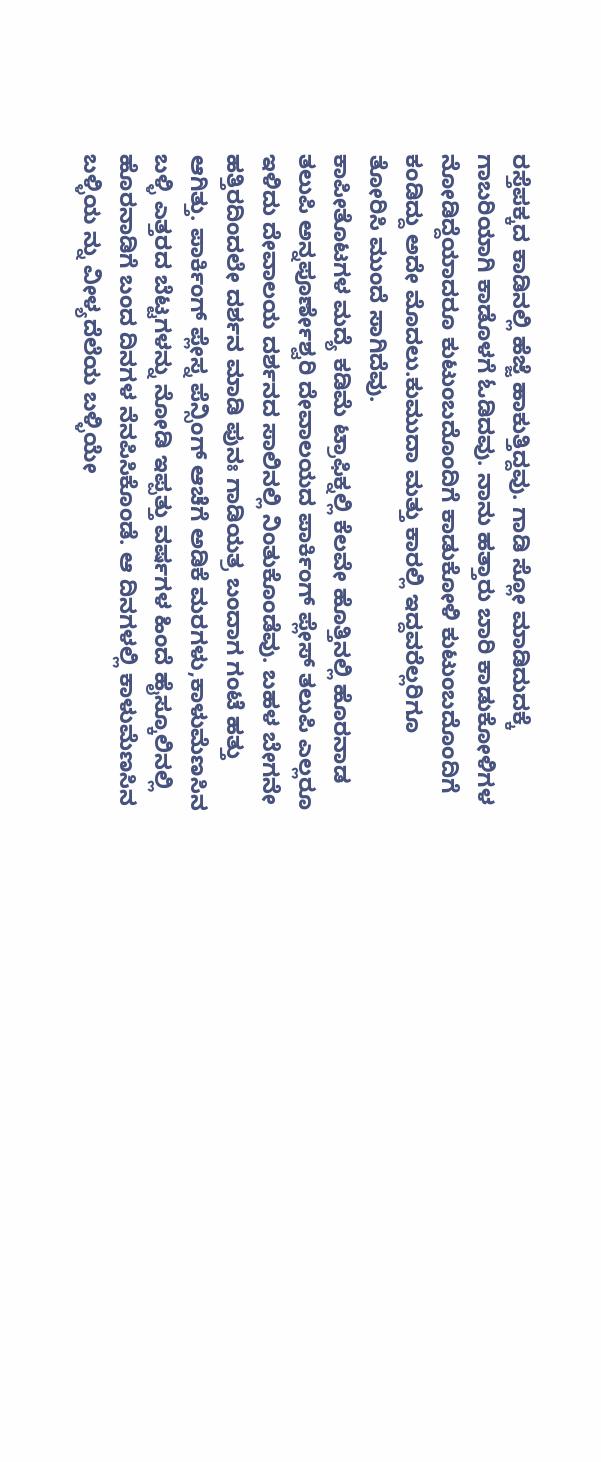ರಸ್ತೆಪಕ್ಕದ ಕಾಡಿನಲ್ಲಿ ಹೆಜ್ಜೆ ಹಾಕುತ್ತಿದ್ದವು. ಗಾಡಿ ಸ್ಲೋ ಮಾಡಿದುದಕ್ಕೆ ಗಾಬರಿಯಾಗಿ ಕಾಡೊಳಗೆ ಓಡಿದವು. ನಾನು ಹತ್ತಾರು ಬಾರಿ ಕಾಡುಕೋಳಿಗಳ ನೋಡಿದ್ದೆಯಾದರೂ ಕುಟುಂಬದೊಂದಿಗೆ ಕಾಡುಕೋಳಿ ಕುಟುಂಬದೊಂದಿಗೆ ಕಂಡಿದ್ದು ಅದೇ ಮೊದಲು.ಕುಮುದಾ ಮತ್ತು ಕಾರಲ್ಲಿ ಇದ್ದವರೆಲ್ಲರಿಗೂ ತೋರಿಸಿ ಮುಂದೆ ಸಾಗಿದೆವು.
ಕಾಪೀತೊಟಗಳ ಮದ್ಯೆ ಕಡಿಮೆ ಟ್ರಾಫಿಕ್ನಲ್ಲಿ ಕೆಲವೇ ಹೊತ್ತಿನಲ್ಲಿ ಹೊರನಾಡ ತಲುಪಿ ಅನ್ನಪೂರ್ಣೇಶ್ವರಿ ದೇವಾಲಯದ ಪಾರ್ಕಿಂಗ್ ಪ್ಲೇಸ್ ತಲುಪಿ ಎಲ್ಲರೂ ಇಳಿದು ದೇವಾಲಯ ದರ್ಶನದ ಸಾಲಿನಲ್ಲಿ ನಿಂತುಕೊಂಡೆವು. ಬಹಳ ಬೇಗನೇ ಹತ್ತಿರದಿಂದಲೇ ದರ್ಶನ ಮಾಡಿ ಪುನಃ ಗಾಡಿಯತ್ರ ಬಂದಾಗ ಗಂಟೆ ಹತ್ತು ಆಗಿತ್ತು. ಪಾರ್ಕಿಂಗ್ ಪ್ಲೇಸ್ನ ಪೆನ್ಸಿಂಗ್ ಆಚೆಗೆ ಅಡಿಕೆ ಮರಗಳು,ಕಾಳುಮೆಣಸಿನ ಬಳ್ಳಿ ಎತ್ತರದ ಬೆಟ್ಟಗಳನ್ನು ನೋಡಿ ಇಪ್ಪತ್ತು ವರ್ಷಗಳ ಹಿಂದೆ ಹೈಸ್ಕೂಲಿನಲ್ಲಿ ಹೊರನಾಡಿಗೆ ಬಂದ ದಿನಗಳ ನೆನಪಿಸಿಕೊಂಡೆ. ಆ ದಿನಗಳಲ್ಲಿ ಕಾಳುಮೆಣಸಿನ ಬಳ್ಳಿಯ ನ್ನು ವೀಳ್ಯದೆಲೆಯ ಬಳ್ಳಿಯೇ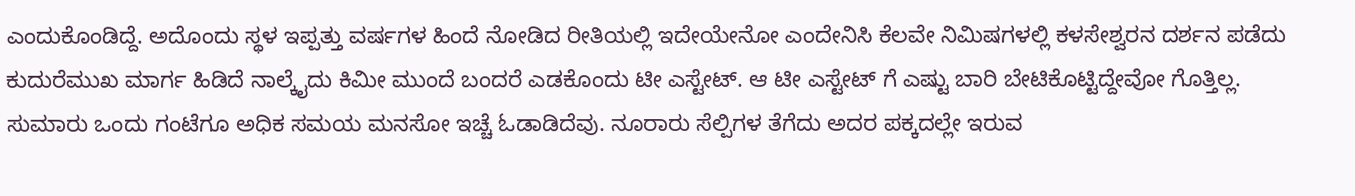ಎಂದುಕೊಂಡಿದ್ದೆ. ಅದೊಂದು ಸ್ಥಳ ಇಪ್ಪತ್ತು ವರ್ಷಗಳ ಹಿಂದೆ ನೋಡಿದ ರೀತಿಯಲ್ಲಿ ಇದೇಯೇನೋ ಎಂದೇನಿಸಿ ಕೆಲವೇ ನಿಮಿಷಗಳಲ್ಲಿ ಕಳಸೇಶ್ವರನ ದರ್ಶನ ಪಡೆದು ಕುದುರೆಮುಖ ಮಾರ್ಗ ಹಿಡಿದೆ ನಾಲ್ಕೈದು ಕಿಮೀ ಮುಂದೆ ಬಂದರೆ ಎಡಕೊಂದು ಟೀ ಎಸ್ಟೇಟ್. ಆ ಟೀ ಎಸ್ಟೇಟ್ ಗೆ ಎಷ್ಟು ಬಾರಿ ಬೇಟಿಕೊಟ್ಟಿದ್ದೇವೋ ಗೊತ್ತಿಲ್ಲ.
ಸುಮಾರು ಒಂದು ಗಂಟೆಗೂ ಅಧಿಕ ಸಮಯ ಮನಸೋ ಇಚ್ಚೆ ಓಡಾಡಿದೆವು. ನೂರಾರು ಸೆಲ್ಪಿಗಳ ತೆಗೆದು ಅದರ ಪಕ್ಕದಲ್ಲೇ ಇರುವ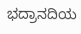ಭದ್ರಾನದಿಯ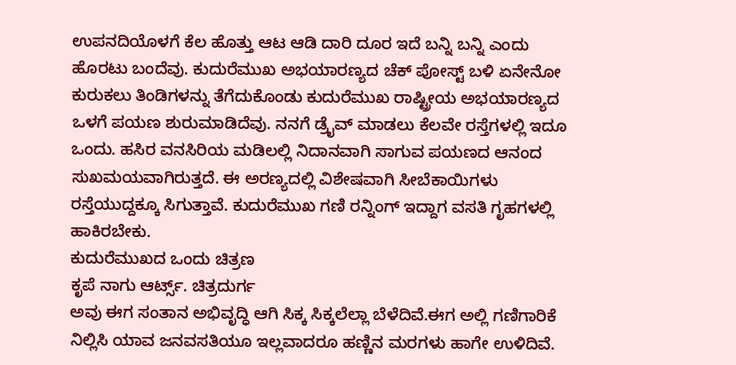ಉಪನದಿಯೊಳಗೆ ಕೆಲ ಹೊತ್ತು ಆಟ ಆಡಿ ದಾರಿ ದೂರ ಇದೆ ಬನ್ನಿ ಬನ್ನಿ ಎಂದು ಹೊರಟು ಬಂದೆವು. ಕುದುರೆಮುಖ ಅಭಯಾರಣ್ಯದ ಚೆಕ್ ಪೋಸ್ಟ್ ಬಳಿ ಏನೇನೋ ಕುರುಕಲು ತಿಂಡಿಗಳನ್ನು ತೆಗೆದುಕೊಂಡು ಕುದುರೆಮುಖ ರಾಷ್ಟ್ರೀಯ ಅಭಯಾರಣ್ಯದ ಒಳಗೆ ಪಯಣ ಶುರುಮಾಡಿದೆವು. ನನಗೆ ಡ್ರೈವ್ ಮಾಡಲು ಕೆಲವೇ ರಸ್ತೆಗಳಲ್ಲಿ ಇದೂ ಒಂದು. ಹಸಿರ ವನಸಿರಿಯ ಮಡಿಲಲ್ಲಿ ನಿದಾನವಾಗಿ ಸಾಗುವ ಪಯಣದ ಆನಂದ ಸುಖಮಯವಾಗಿರುತ್ತದೆ. ಈ ಅರಣ್ಯದಲ್ಲಿ ವಿಶೇಷವಾಗಿ ಸೀಬೆಕಾಯಿಗಳು ರಸ್ತೆಯುದ್ದಕ್ಕೂ ಸಿಗುತ್ತಾವೆ. ಕುದುರೆಮುಖ ಗಣಿ ರನ್ನಿಂಗ್ ಇದ್ದಾಗ ವಸತಿ ಗೃಹಗಳಲ್ಲಿ ಹಾಕಿರಬೇಕು.
ಕುದುರೆಮುಖದ ಒಂದು ಚಿತ್ರಣ
ಕೃಪೆ ನಾಗು ಆರ್ಟ್ಸ್. ಚಿತ್ರದುರ್ಗ
ಅವು ಈಗ ಸಂತಾನ ಅಭಿವೃದ್ಧಿ ಆಗಿ ಸಿಕ್ಕ ಸಿಕ್ಕಲೆಲ್ಲಾ ಬೆಳೆದಿವೆ.ಈಗ ಅಲ್ಲಿ ಗಣಿಗಾರಿಕೆ ನಿಲ್ಲಿಸಿ ಯಾವ ಜನವಸತಿಯೂ ಇಲ್ಲವಾದರೂ ಹಣ್ಣಿನ ಮರಗಳು ಹಾಗೇ ಉಳಿದಿವೆ.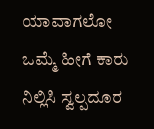ಯಾವಾಗಲೋ ಒಮ್ಮೆ ಹೀಗೆ ಕಾರು ನಿಲ್ಲಿಸಿ ಸ್ವಲ್ಪದೂರ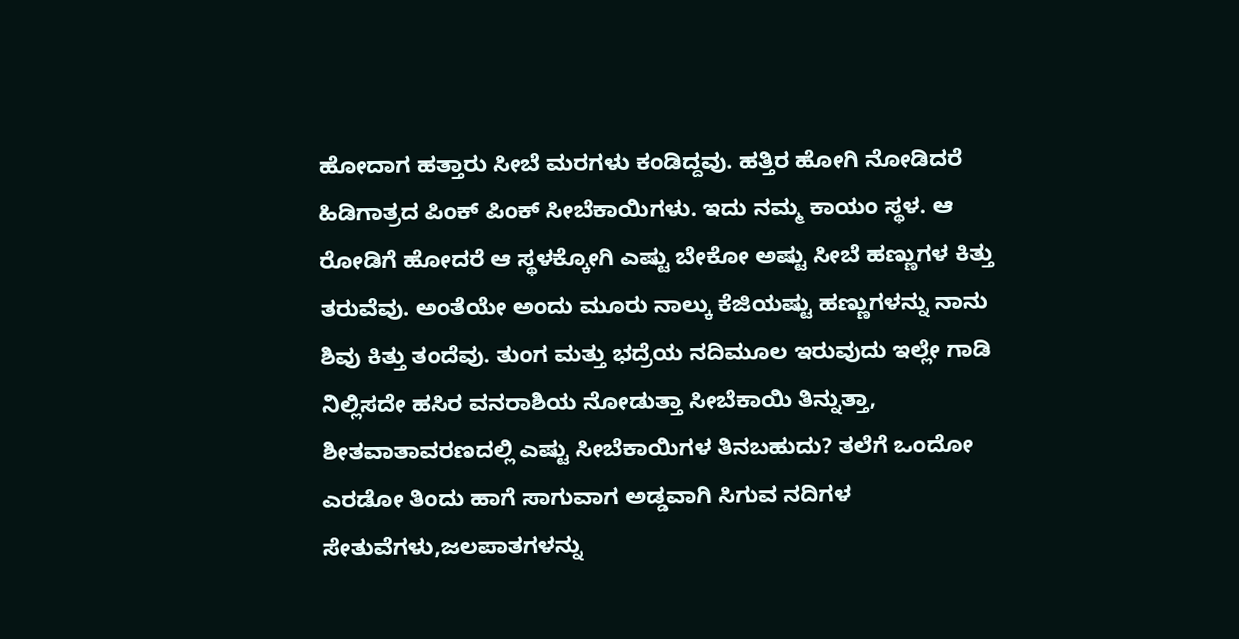ಹೋದಾಗ ಹತ್ತಾರು ಸೀಬೆ ಮರಗಳು ಕಂಡಿದ್ದವು. ಹತ್ತಿರ ಹೋಗಿ ನೋಡಿದರೆ ಹಿಡಿಗಾತ್ರದ ಪಿಂಕ್ ಪಿಂಕ್ ಸೀಬೆಕಾಯಿಗಳು. ಇದು ನಮ್ಮ ಕಾಯಂ ಸ್ಥಳ. ಆ ರೋಡಿಗೆ ಹೋದರೆ ಆ ಸ್ಥಳಕ್ಕೋಗಿ ಎಷ್ಟು ಬೇಕೋ ಅಷ್ಟು ಸೀಬೆ ಹಣ್ಣುಗಳ ಕಿತ್ತು ತರುವೆವು. ಅಂತೆಯೇ ಅಂದು ಮೂರು ನಾಲ್ಕು ಕೆಜಿಯಷ್ಟು ಹಣ್ಣುಗಳನ್ನು ನಾನು ಶಿವು ಕಿತ್ತು ತಂದೆವು. ತುಂಗ ಮತ್ತು ಭದ್ರೆಯ ನದಿಮೂಲ ಇರುವುದು ಇಲ್ಲೇ ಗಾಡಿ ನಿಲ್ಲಿಸದೇ ಹಸಿರ ವನರಾಶಿಯ ನೋಡುತ್ತಾ ಸೀಬೆಕಾಯಿ ತಿನ್ನುತ್ತಾ,
ಶೀತವಾತಾವರಣದಲ್ಲಿ ಎಷ್ಟು ಸೀಬೆಕಾಯಿಗಳ ತಿನಬಹುದು? ತಲೆಗೆ ಒಂದೋ ಎರಡೋ ತಿಂದು ಹಾಗೆ ಸಾಗುವಾಗ ಅಡ್ಡವಾಗಿ ಸಿಗುವ ನದಿಗಳ ಸೇತುವೆಗಳು,ಜಲಪಾತಗಳನ್ನು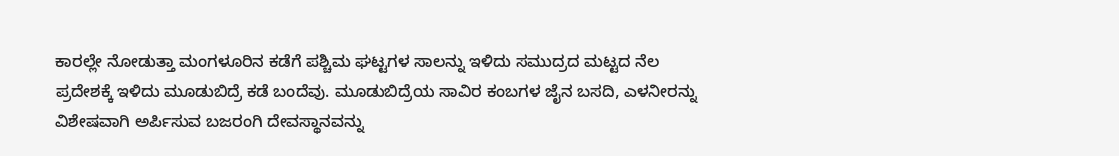ಕಾರಲ್ಲೇ ನೋಡುತ್ತಾ ಮಂಗಳೂರಿನ ಕಡೆಗೆ ಪಶ್ಚಿಮ ಘಟ್ಟಗಳ ಸಾಲನ್ನು ಇಳಿದು ಸಮುದ್ರದ ಮಟ್ಟದ ನೆಲ ಪ್ರದೇಶಕ್ಕೆ ಇಳಿದು ಮೂಡುಬಿದ್ರೆ ಕಡೆ ಬಂದೆವು. ಮೂಡುಬಿದ್ರೆಯ ಸಾವಿರ ಕಂಬಗಳ ಜೈನ ಬಸದಿ, ಎಳನೀರನ್ನು ವಿಶೇಷವಾಗಿ ಅರ್ಪಿಸುವ ಬಜರಂಗಿ ದೇವಸ್ಥಾನವನ್ನು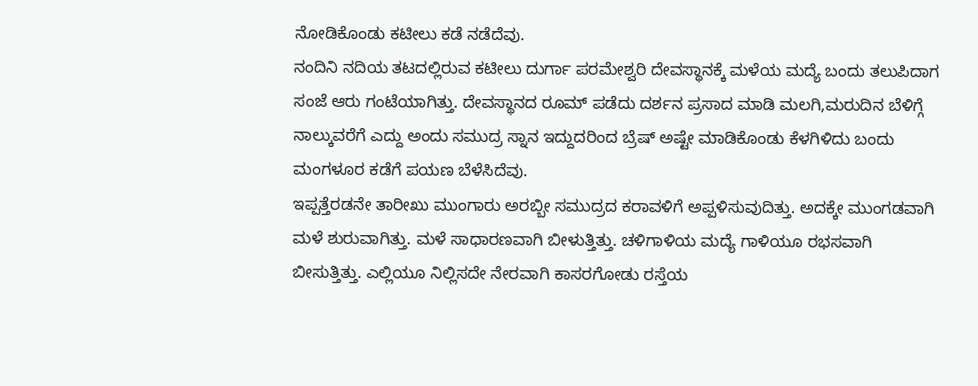ನೋಡಿಕೊಂಡು ಕಟೀಲು ಕಡೆ ನಡೆದೆವು.
ನಂದಿನಿ ನದಿಯ ತಟದಲ್ಲಿರುವ ಕಟೀಲು ದುರ್ಗಾ ಪರಮೇಶ್ವರಿ ದೇವಸ್ಥಾನಕ್ಕೆ ಮಳೆಯ ಮದ್ಯೆ ಬಂದು ತಲುಪಿದಾಗ ಸಂಜೆ ಆರು ಗಂಟೆಯಾಗಿತ್ತು. ದೇವಸ್ಥಾನದ ರೂಮ್ ಪಡೆದು ದರ್ಶನ ಪ್ರಸಾದ ಮಾಡಿ ಮಲಗಿ,ಮರುದಿನ ಬೆಳಿಗ್ಗೆ ನಾಲ್ಕುವರೆಗೆ ಎದ್ದು ಅಂದು ಸಮುದ್ರ ಸ್ನಾನ ಇದ್ದುದರಿಂದ ಬ್ರೆಷ್ ಅಷ್ಟೇ ಮಾಡಿಕೊಂಡು ಕೆಳಗಿಳಿದು ಬಂದು ಮಂಗಳೂರ ಕಡೆಗೆ ಪಯಣ ಬೆಳೆಸಿದೆವು.
ಇಪ್ಪತ್ತೆರಡನೇ ತಾರೀಖು ಮುಂಗಾರು ಅರಬ್ಬೀ ಸಮುದ್ರದ ಕರಾವಳಿಗೆ ಅಪ್ಪಳಿಸುವುದಿತ್ತು. ಅದಕ್ಕೇ ಮುಂಗಡವಾಗಿ ಮಳೆ ಶುರುವಾಗಿತ್ತು. ಮಳೆ ಸಾಧಾರಣವಾಗಿ ಬೀಳುತ್ತಿತ್ತು. ಚಳಿಗಾಳಿಯ ಮದ್ಯೆ ಗಾಳಿಯೂ ರಭಸವಾಗಿ ಬೀಸುತ್ತಿತ್ತು. ಎಲ್ಲಿಯೂ ನಿಲ್ಲಿಸದೇ ನೇರವಾಗಿ ಕಾಸರಗೋಡು ರಸ್ತೆಯ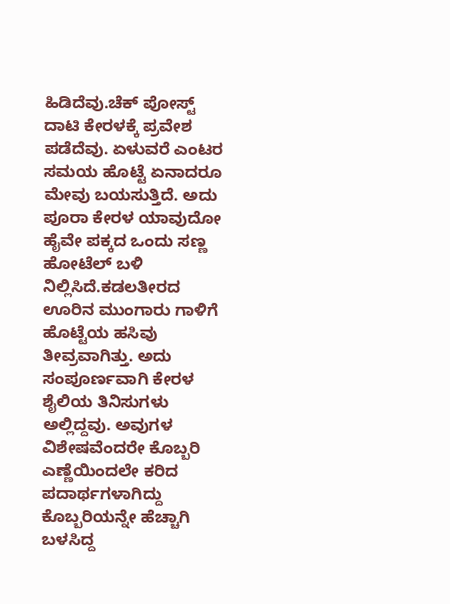ಹಿಡಿದೆವು.ಚೆಕ್ ಪೋಸ್ಟ್ ದಾಟಿ ಕೇರಳಕ್ಕೆ ಪ್ರವೇಶ ಪಡೆದೆವು. ಏಳುವರೆ ಎಂಟರ ಸಮಯ ಹೊಟ್ಟೆ ಏನಾದರೂ ಮೇವು ಬಯಸುತ್ತಿದೆ. ಅದು ಪೂರಾ ಕೇರಳ ಯಾವುದೋ ಹೈವೇ ಪಕ್ಕದ ಒಂದು ಸಣ್ಣ ಹೋಟೆಲ್ ಬಳಿ ನಿಲ್ಲಿಸಿದೆ.ಕಡಲತೀರದ ಊರಿನ ಮುಂಗಾರು ಗಾಳಿಗೆ ಹೊಟ್ಟೆಯ ಹಸಿವು ತೀವ್ರವಾಗಿತ್ತು. ಅದು ಸಂಪೂರ್ಣವಾಗಿ ಕೇರಳ ಶೈಲಿಯ ತಿನಿಸುಗಳು ಅಲ್ಲಿದ್ದವು. ಅವುಗಳ ವಿಶೇಷವೆಂದರೇ ಕೊಬ್ಬರಿ ಎಣ್ಣೆಯಿಂದಲೇ ಕರಿದ ಪದಾರ್ಥಗಳಾಗಿದ್ದು ಕೊಬ್ಬರಿಯನ್ನೇ ಹೆಚ್ಚಾಗಿ ಬಳಸಿದ್ದ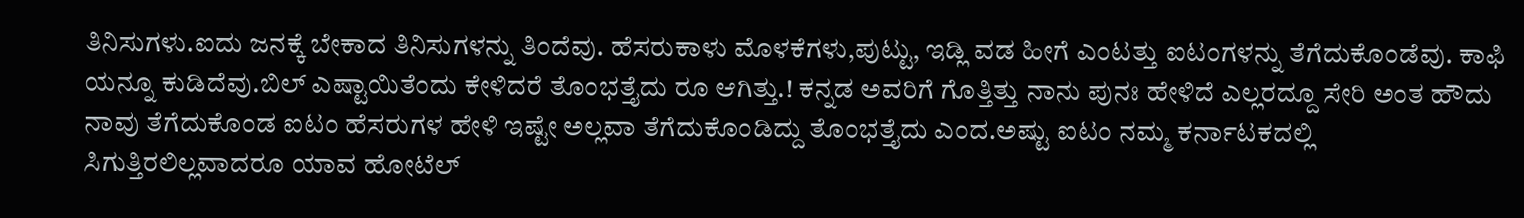ತಿನಿಸುಗಳು.ಐದು ಜನಕ್ಕೆ ಬೇಕಾದ ತಿನಿಸುಗಳನ್ನು ತಿಂದೆವು. ಹೆಸರುಕಾಳು ಮೊಳಕೆಗಳು,ಪುಟ್ಟು, ಇಡ್ಲಿ ವಡ ಹೀಗೆ ಎಂಟತ್ತು ಐಟಂಗಳನ್ನು ತೆಗೆದುಕೊಂಡೆವು. ಕಾಫಿ ಯನ್ನೂ ಕುಡಿದೆವು.ಬಿಲ್ ಎಷ್ಟಾಯಿತೆಂದು ಕೇಳಿದರೆ ತೊಂಭತ್ತೈದು ರೂ ಆಗಿತ್ತು.! ಕನ್ನಡ ಅವರಿಗೆ ಗೊತ್ತಿತ್ತು ನಾನು ಪುನಃ ಹೇಳಿದೆ ಎಲ್ಲರದ್ದೂ ಸೇರಿ ಅಂತ ಹೌದು ನಾವು ತೆಗೆದುಕೊಂಡ ಐಟಂ ಹೆಸರುಗಳ ಹೇಳಿ ಇಷ್ಟೇ ಅಲ್ಲವಾ ತೆಗೆದುಕೊಂಡಿದ್ದು ತೊಂಭತ್ತೈದು ಎಂದ.ಅಷ್ಟು ಐಟಂ ನಮ್ಮ ಕರ್ನಾಟಕದಲ್ಲಿ ಸಿಗುತ್ತಿರಲಿಲ್ಲವಾದರೂ ಯಾವ ಹೋಟೆಲ್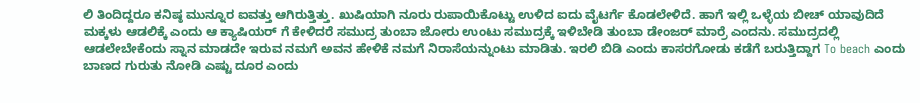ಲಿ ತಿಂದಿದ್ದರೂ ಕನಿಷ್ಠ ಮುನ್ನೂರ ಐವತ್ತು ಆಗಿರುತ್ತಿತ್ತು. ಖುಷಿಯಾಗಿ ನೂರು ರುಪಾಯಿಕೊಟ್ಟು ಉಳಿದ ಐದು ವೈಟರ್ಗೆ ಕೊಡಲೇಳಿದೆ. ಹಾಗೆ ಇಲ್ಲಿ ಒಳ್ಳೆಯ ಬೀಚ್ ಯಾವುದಿದೆ ಮಕ್ಕಳು ಆಡಲಿಕ್ಕೆ ಎಂದು ಆ ಕ್ಯಾಷಿಯರ್ ಗೆ ಕೇಳಿದರೆ ಸಮುದ್ರ ತುಂಬಾ ಜೋರು ಉಂಟು ಸಮುದ್ರಕ್ಕೆ ಇಳಿಬೇಡಿ ತುಂಬಾ ಡೇಂಜರ್ ಮಾರ್ರೆ ಎಂದನು. ಸಮುದ್ರದಲ್ಲಿ ಆಡಲೇಬೇಕೆಂದು ಸ್ನಾನ ಮಾಡದೇ ಇರುವ ನಮಗೆ ಅವನ ಹೇಳಿಕೆ ನಮಗೆ ನಿರಾಸೆಯನ್ನುಂಟು ಮಾಡಿತು. ಇರಲಿ ಬಿಡಿ ಎಂದು ಕಾಸರಗೋಡು ಕಡೆಗೆ ಬರುತ್ತಿದ್ದಾಗ To beach ಎಂದು ಬಾಣದ ಗುರುತು ನೋಡಿ ಎಷ್ಟು ದೂರ ಎಂದು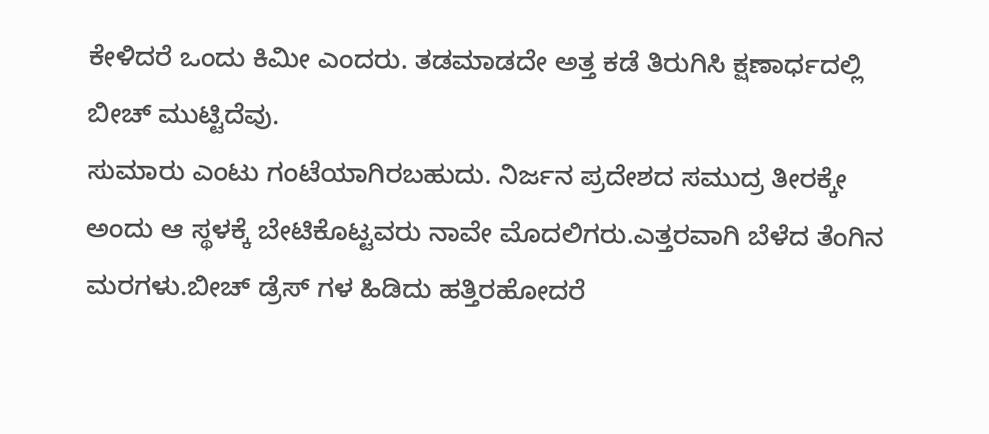ಕೇಳಿದರೆ ಒಂದು ಕಿಮೀ ಎಂದರು. ತಡಮಾಡದೇ ಅತ್ತ ಕಡೆ ತಿರುಗಿಸಿ ಕ್ಷಣಾರ್ಧದಲ್ಲಿ ಬೀಚ್ ಮುಟ್ಟಿದೆವು.
ಸುಮಾರು ಎಂಟು ಗಂಟೆಯಾಗಿರಬಹುದು. ನಿರ್ಜನ ಪ್ರದೇಶದ ಸಮುದ್ರ ತೀರಕ್ಕೇ ಅಂದು ಆ ಸ್ಥಳಕ್ಕೆ ಬೇಟಿಕೊಟ್ಟವರು ನಾವೇ ಮೊದಲಿಗರು.ಎತ್ತರವಾಗಿ ಬೆಳೆದ ತೆಂಗಿನ ಮರಗಳು.ಬೀಚ್ ಡ್ರೆಸ್ ಗಳ ಹಿಡಿದು ಹತ್ತಿರಹೋದರೆ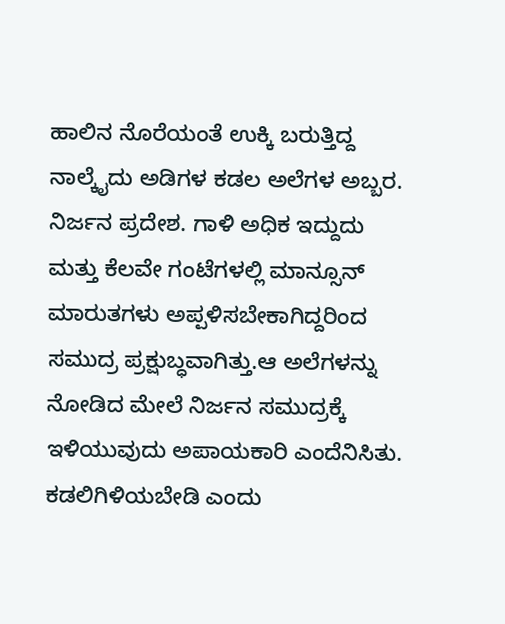ಹಾಲಿನ ನೊರೆಯಂತೆ ಉಕ್ಕಿ ಬರುತ್ತಿದ್ದ ನಾಲ್ಕೈದು ಅಡಿಗಳ ಕಡಲ ಅಲೆಗಳ ಅಬ್ಬರ. ನಿರ್ಜನ ಪ್ರದೇಶ. ಗಾಳಿ ಅಧಿಕ ಇದ್ದುದು ಮತ್ತು ಕೆಲವೇ ಗಂಟೆಗಳಲ್ಲಿ ಮಾನ್ಸೂನ್ ಮಾರುತಗಳು ಅಪ್ಪಳಿಸಬೇಕಾಗಿದ್ದರಿಂದ ಸಮುದ್ರ ಪ್ರಕ್ಷುಬ್ಧವಾಗಿತ್ತು.ಆ ಅಲೆಗಳನ್ನು ನೋಡಿದ ಮೇಲೆ ನಿರ್ಜನ ಸಮುದ್ರಕ್ಕೆ ಇಳಿಯುವುದು ಅಪಾಯಕಾರಿ ಎಂದೆನಿಸಿತು. ಕಡಲಿಗಿಳಿಯಬೇಡಿ ಎಂದು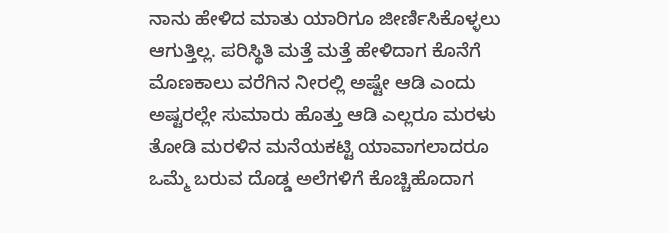ನಾನು ಹೇಳಿದ ಮಾತು ಯಾರಿಗೂ ಜೀರ್ಣಿಸಿಕೊಳ್ಳಲು ಆಗುತ್ತಿಲ್ಲ. ಪರಿಸ್ಥಿತಿ ಮತ್ತೆ ಮತ್ತೆ ಹೇಳಿದಾಗ ಕೊನೆಗೆ ಮೊಣಕಾಲು ವರೆಗಿನ ನೀರಲ್ಲಿ ಅಷ್ಟೇ ಆಡಿ ಎಂದು ಅಷ್ಟರಲ್ಲೇ ಸುಮಾರು ಹೊತ್ತು ಆಡಿ ಎಲ್ಲರೂ ಮರಳು ತೋಡಿ ಮರಳಿನ ಮನೆಯಕಟ್ಟಿ ಯಾವಾಗಲಾದರೂ ಒಮ್ಮೆ ಬರುವ ದೊಡ್ಡ ಅಲೆಗಳಿಗೆ ಕೊಚ್ಚಿಹೊದಾಗ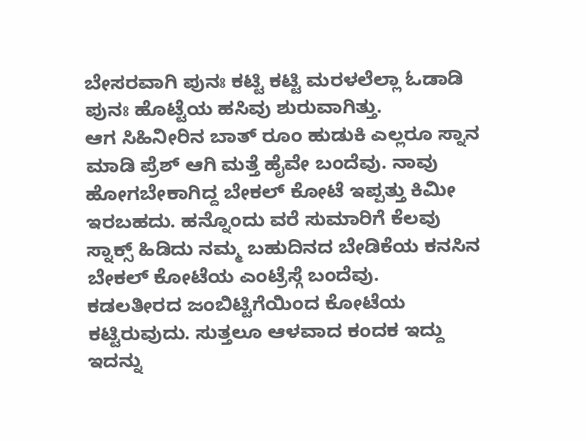ಬೇಸರವಾಗಿ ಪುನಃ ಕಟ್ಟಿ ಕಟ್ಟಿ ಮರಳಲೆಲ್ಲಾ ಓಡಾಡಿ ಪುನಃ ಹೊಟ್ಟೆಯ ಹಸಿವು ಶುರುವಾಗಿತ್ತು.
ಆಗ ಸಿಹಿನೀರಿನ ಬಾತ್ ರೂಂ ಹುಡುಕಿ ಎಲ್ಲರೂ ಸ್ನಾನ ಮಾಡಿ ಪ್ರೆಶ್ ಆಗಿ ಮತ್ತೆ ಹೈವೇ ಬಂದೆವು. ನಾವು ಹೋಗಬೇಕಾಗಿದ್ದ ಬೇಕಲ್ ಕೋಟೆ ಇಪ್ಪತ್ತು ಕಿಮೀ ಇರಬಹದು. ಹನ್ನೊಂದು ವರೆ ಸುಮಾರಿಗೆ ಕೆಲವು ಸ್ನಾಕ್ಸ್ ಹಿಡಿದು ನಮ್ಮ ಬಹುದಿನದ ಬೇಡಿಕೆಯ ಕನಸಿನ ಬೇಕಲ್ ಕೋಟೆಯ ಎಂಟ್ರೆಸ್ಗೆ ಬಂದೆವು.
ಕಡಲತೀರದ ಜಂಬಿಟ್ಟಿಗೆಯಿಂದ ಕೋಟೆಯ ಕಟ್ಟಿರುವುದು. ಸುತ್ತಲೂ ಆಳವಾದ ಕಂದಕ ಇದ್ದು ಇದನ್ನು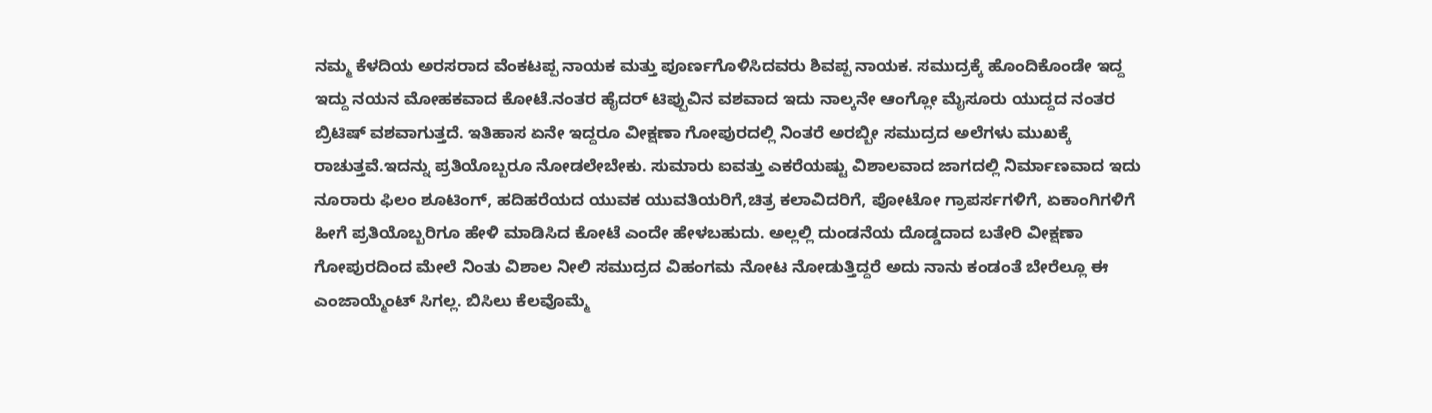ನಮ್ಮ ಕೆಳದಿಯ ಅರಸರಾದ ವೆಂಕಟಪ್ಪ ನಾಯಕ ಮತ್ತು ಪೂರ್ಣಗೊಳಿಸಿದವರು ಶಿವಪ್ಪ ನಾಯಕ. ಸಮುದ್ರಕ್ಕೆ ಹೊಂದಿಕೊಂಡೇ ಇದ್ದ ಇದ್ದು ನಯನ ಮೋಹಕವಾದ ಕೋಟೆ.ನಂತರ ಹೈದರ್ ಟಿಪ್ಪುವಿನ ವಶವಾದ ಇದು ನಾಲ್ಕನೇ ಆಂಗ್ಲೋ ಮೈಸೂರು ಯುದ್ದದ ನಂತರ ಬ್ರಿಟಿಷ್ ವಶವಾಗುತ್ತದೆ. ಇತಿಹಾಸ ಏನೇ ಇದ್ದರೂ ವೀಕ್ಷಣಾ ಗೋಪುರದಲ್ಲಿ ನಿಂತರೆ ಅರಬ್ಬೀ ಸಮುದ್ರದ ಅಲೆಗಳು ಮುಖಕ್ಕೆ ರಾಚುತ್ತವೆ.ಇದನ್ನು ಪ್ರತಿಯೊಬ್ಬರೂ ನೋಡಲೇಬೇಕು. ಸುಮಾರು ಐವತ್ತು ಎಕರೆಯಷ್ಟು ವಿಶಾಲವಾದ ಜಾಗದಲ್ಲಿ ನಿರ್ಮಾಣವಾದ ಇದು ನೂರಾರು ಫಿಲಂ ಶೂಟಿಂಗ್, ಹದಿಹರೆಯದ ಯುವಕ ಯುವತಿಯರಿಗೆ,ಚಿತ್ರ ಕಲಾವಿದರಿಗೆ, ಪೋಟೋ ಗ್ರಾಪರ್ಸಗಳಿಗೆ, ಏಕಾಂಗಿಗಳಿಗೆ ಹೀಗೆ ಪ್ರತಿಯೊಬ್ಬರಿಗೂ ಹೇಳಿ ಮಾಡಿಸಿದ ಕೋಟೆ ಎಂದೇ ಹೇಳಬಹುದು. ಅಲ್ಲಲ್ಲಿ ದುಂಡನೆಯ ದೊಡ್ಡದಾದ ಬತೇರಿ ವೀಕ್ಷಣಾ ಗೋಪುರದಿಂದ ಮೇಲೆ ನಿಂತು ವಿಶಾಲ ನೀಲಿ ಸಮುದ್ರದ ವಿಹಂಗಮ ನೋಟ ನೋಡುತ್ತಿದ್ದರೆ ಅದು ನಾನು ಕಂಡಂತೆ ಬೇರೆಲ್ಲೂ ಈ ಎಂಜಾಯ್ಮೆಂಟ್ ಸಿಗಲ್ಲ. ಬಿಸಿಲು ಕೆಲವೊಮ್ಮೆ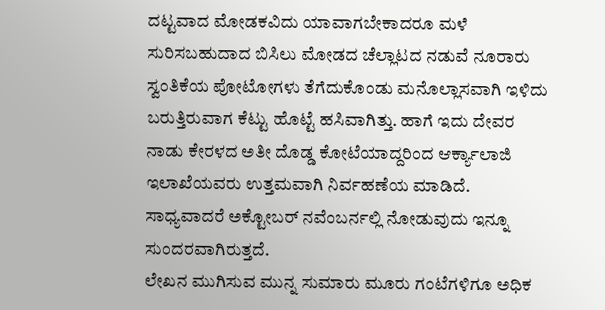ದಟ್ಟವಾದ ಮೋಡಕವಿದು ಯಾವಾಗಬೇಕಾದರೂ ಮಳೆ ಸುರಿಸಬಹುದಾದ ಬಿಸಿಲು ಮೋಡದ ಚೆಲ್ಲಾಟದ ನಡುವೆ ನೂರಾರು ಸ್ವಂತಿಕೆಯ ಪೋಟೋಗಳು ತೆಗೆದುಕೊಂಡು ಮನೊಲ್ಲಾಸವಾಗಿ ಇಳಿದು ಬರುತ್ತಿರುವಾಗ ಕೆಟ್ಟು ಹೊಟ್ಟೆ ಹಸಿವಾಗಿತ್ತು. ಹಾಗೆ ಇದು ದೇವರ ನಾಡು ಕೇರಳದ ಅತೀ ದೊಡ್ಡ ಕೋಟೆಯಾದ್ದರಿಂದ ಆರ್ಕ್ಯಾಲಾಜಿ ಇಲಾಖೆಯವರು ಉತ್ತಮವಾಗಿ ನಿರ್ವಹಣೆಯ ಮಾಡಿದೆ. ಸಾಧ್ಯವಾದರೆ ಅಕ್ಟೋಬರ್ ನವೆಂಬರ್ನಲ್ಲಿ ನೋಡುವುದು ಇನ್ನೂ ಸುಂದರವಾಗಿರುತ್ತದೆ.
ಲೇಖನ ಮುಗಿಸುವ ಮುನ್ನ ಸುಮಾರು ಮೂರು ಗಂಟೆಗಳಿಗೂ ಅಧಿಕ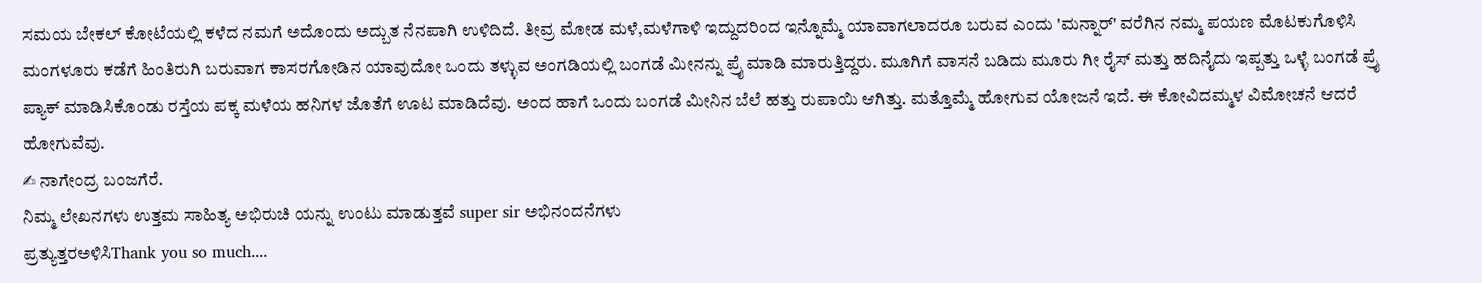ಸಮಯ ಬೇಕಲ್ ಕೋಟೆಯಲ್ಲಿ ಕಳೆದ ನಮಗೆ ಅದೊಂದು ಅದ್ಬುತ ನೆನಪಾಗಿ ಉಳಿದಿದೆ. ತೀವ್ರ ಮೋಡ ಮಳೆ,ಮಳೆಗಾಳಿ ಇದ್ದುದರಿಂದ ಇನ್ನೊಮ್ಮೆ ಯಾವಾಗಲಾದರೂ ಬರುವ ಎಂದು 'ಮನ್ನಾರ್' ವರೆಗಿನ ನಮ್ಮ ಪಯಣ ಮೊಟಕುಗೊಳಿಸಿ ಮಂಗಳೂರು ಕಡೆಗೆ ಹಿಂತಿರುಗಿ ಬರುವಾಗ ಕಾಸರಗೋಡಿನ ಯಾವುದೋ ಒಂದು ತಳ್ಳುವ ಅಂಗಡಿಯಲ್ಲಿ ಬಂಗಡೆ ಮೀನನ್ನು ಪ್ರೈ ಮಾಡಿ ಮಾರುತ್ತಿದ್ದರು. ಮೂಗಿಗೆ ವಾಸನೆ ಬಡಿದು ಮೂರು ಗೀ ರೈಸ್ ಮತ್ತು ಹದಿನೈದು ಇಪ್ಪತ್ತು ಒಳ್ಳೆ ಬಂಗಡೆ ಪ್ರೈ ಪ್ಯಾಕ್ ಮಾಡಿಸಿಕೊಂಡು ರಸ್ತೆಯ ಪಕ್ಕ ಮಳೆಯ ಹನಿಗಳ ಜೊತೆಗೆ ಊಟ ಮಾಡಿದೆವು. ಅಂದ ಹಾಗೆ ಒಂದು ಬಂಗಡೆ ಮೀನಿನ ಬೆಲೆ ಹತ್ತು ರುಪಾಯಿ ಆಗಿತ್ತು. ಮತ್ತೊಮ್ಮೆ ಹೋಗುವ ಯೋಜನೆ ಇದೆ. ಈ ಕೋವಿದಮ್ಮಳ ವಿಮೋಚನೆ ಆದರೆ ಹೋಗುವೆವು.
✍ ನಾಗೇಂದ್ರ ಬಂಜಗೆರೆ.
ನಿಮ್ಮ ಲೇಖನಗಳು ಉತ್ತಮ ಸಾಹಿತ್ಯ ಅಭಿರುಚಿ ಯನ್ನು ಉಂಟು ಮಾಡುತ್ತವೆ super sir ಅಭಿನಂದನೆಗಳು
ಪ್ರತ್ಯುತ್ತರಅಳಿಸಿThank you so much....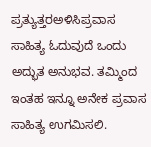ಪ್ರತ್ಯುತ್ತರಅಳಿಸಿಪ್ರವಾಸ ಸಾಹಿತ್ಯ ಓದುವುದೆ ಒಂದು ಅದ್ಭುತ ಅನುಭವ. ತಮ್ಮಿಂದ ಇಂತಹ ಇನ್ನೂ ಅನೇಕ ಪ್ರವಾಸ ಸಾಹಿತ್ಯ ಉಗಮಿಸಲಿ.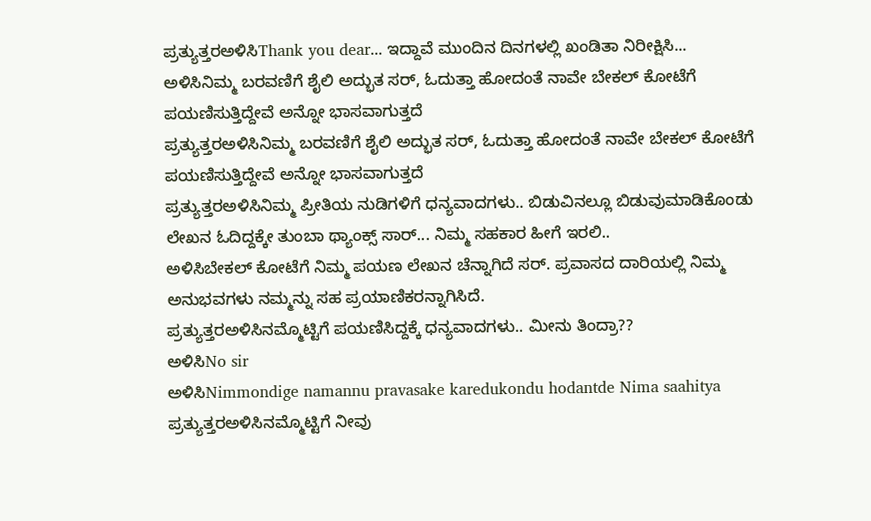ಪ್ರತ್ಯುತ್ತರಅಳಿಸಿThank you dear... ಇದ್ದಾವೆ ಮುಂದಿನ ದಿನಗಳಲ್ಲಿ ಖಂಡಿತಾ ನಿರೀಕ್ಷಿಸಿ...
ಅಳಿಸಿನಿಮ್ಮ ಬರವಣಿಗೆ ಶೈಲಿ ಅದ್ಭುತ ಸರ್, ಓದುತ್ತಾ ಹೋದಂತೆ ನಾವೇ ಬೇಕಲ್ ಕೋಟೆಗೆ ಪಯಣಿಸುತ್ತಿದ್ದೇವೆ ಅನ್ನೋ ಭಾಸವಾಗುತ್ತದೆ
ಪ್ರತ್ಯುತ್ತರಅಳಿಸಿನಿಮ್ಮ ಬರವಣಿಗೆ ಶೈಲಿ ಅದ್ಭುತ ಸರ್, ಓದುತ್ತಾ ಹೋದಂತೆ ನಾವೇ ಬೇಕಲ್ ಕೋಟೆಗೆ ಪಯಣಿಸುತ್ತಿದ್ದೇವೆ ಅನ್ನೋ ಭಾಸವಾಗುತ್ತದೆ
ಪ್ರತ್ಯುತ್ತರಅಳಿಸಿನಿಮ್ಮ ಪ್ರೀತಿಯ ನುಡಿಗಳಿಗೆ ಧನ್ಯವಾದಗಳು.. ಬಿಡುವಿನಲ್ಲೂ ಬಿಡುವುಮಾಡಿಕೊಂಡು ಲೇಖನ ಓದಿದ್ದಕ್ಕೇ ತುಂಬಾ ಥ್ಯಾಂಕ್ಸ್ ಸಾರ್... ನಿಮ್ಮ ಸಹಕಾರ ಹೀಗೆ ಇರಲಿ..
ಅಳಿಸಿಬೇಕಲ್ ಕೋಟೆಗೆ ನಿಮ್ಮ ಪಯಣ ಲೇಖನ ಚೆನ್ನಾಗಿದೆ ಸರ್. ಪ್ರವಾಸದ ದಾರಿಯಲ್ಲಿ ನಿಮ್ಮ ಅನುಭವಗಳು ನಮ್ಮನ್ನು ಸಹ ಪ್ರಯಾಣಿಕರನ್ನಾಗಿಸಿದೆ.
ಪ್ರತ್ಯುತ್ತರಅಳಿಸಿನಮ್ಮೊಟ್ಟಿಗೆ ಪಯಣಿಸಿದ್ದಕ್ಕೆ ಧನ್ಯವಾದಗಳು.. ಮೀನು ತಿಂದ್ರಾ??
ಅಳಿಸಿNo sir
ಅಳಿಸಿNimmondige namannu pravasake karedukondu hodantde Nima saahitya
ಪ್ರತ್ಯುತ್ತರಅಳಿಸಿನಮ್ಮೊಟ್ಟಿಗೆ ನೀವು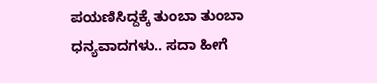ಪಯಣಿಸಿದ್ದಕ್ಕೆ ತುಂಬಾ ತುಂಬಾ ಧನ್ಯವಾದಗಳು.. ಸದಾ ಹೀಗೆ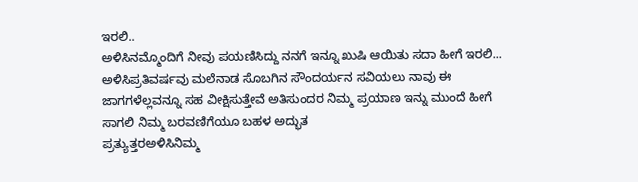ಇರಲಿ..
ಅಳಿಸಿನಮ್ಮೊಂದಿಗೆ ನೀವು ಪಯಣಿಸಿದ್ದು ನನಗೆ ಇನ್ನೂ ಖುಷಿ ಆಯಿತು ಸದಾ ಹೀಗೆ ಇರಲಿ...
ಅಳಿಸಿಪ್ರತಿವರ್ಷವು ಮಲೆನಾಡ ಸೊಬಗಿನ ಸೌಂದರ್ಯನ ಸವಿಯಲು ನಾವು ಈ ಜಾಗಗಳೆಲ್ಲವನ್ನೂ ಸಹ ವೀಕ್ಷಿಸುತ್ತೇವೆ ಅತಿಸುಂದರ ನಿಮ್ಮ ಪ್ರಯಾಣ ಇನ್ನು ಮುಂದೆ ಹೀಗೆ ಸಾಗಲಿ ನಿಮ್ಮ ಬರವಣಿಗೆಯೂ ಬಹಳ ಅದ್ಭುತ
ಪ್ರತ್ಯುತ್ತರಅಳಿಸಿನಿಮ್ಮ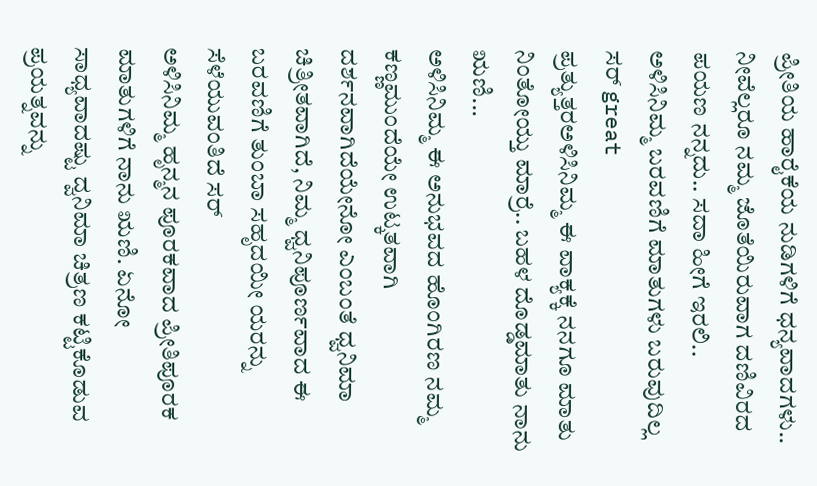ಪ್ರೀತಿಯ ಹಾರೈಕೆಯ ನುಡಿಗಳಿಗೆ ಧನ್ಯವಾದಗಳು.. ನೀವೆಲ್ಲರೂ ನಮ್ಮ ಜೊತೆಯಿರುವಾಗ ದಣಿವಿರದ ಪಯಣ ನನ್ನದು.. ಸದಾ ಹೀಗೆ ಇರಲಿ..
ಅಳಿಸಿನಿಮ್ಮ ಬರವಣಿಗೆ ಮಾತುಗಳು ಬರುವುದಿಲ್ಲ ಸರ್ great
ಪ್ರತ್ಯುತ್ತರಅಳಿಸಿನಿಮ್ಮ ಈ ವಾಕ್ಯಕ್ಕೆ ನನಗೂ ಮಾತು ನಿಂತೋಯ್ತು ಮಾರ್ರೆ.. ಬಹಳ ದೊಡ್ಡಮಾತು ನಾನು ಋಣಿ...
ಅಳಿಸಿನಿಮ್ಮ ಈ ಅನುಭವದ ಹೊಂಗಿರಣ ನಮ್ಮ ಕಣ್ಣಮುಂದೆಯೇ ಉಟ್ಕತವಾಗಿ ದರ್ಶನವಾಗಿದೆಯೇನೋ ಎಂಬಂತೆ ಧ್ವನಿಮಾ ಚಿತ್ರೀತವಾಗಿದೆ, ನಿಮ್ಮ ಧ್ವನಿಪೂರ್ಣವಾದ ಈ ಬರವಣಿಗೆ ತುಂಬಾ ಸಹೃದಯೀ ಯರನ್ನು ಸೆಳೆಯುವಂತಿದೆ ಸರ್
ಅಳಿಸಿನಿಮ್ಮ ಹೃನ್ಮನ ಪೂರಕವಾದ ಪ್ರೀತಿಪೂರಕ ಮಾತುಗಳಿಗೆ ನಾನು ಋಣಿ. ಏನೋ ಸಾಧ್ಯವಾದಷ್ಟು ದ್ವನಿಮಾ ಚಿತ್ರಣ ಕಟ್ಟಿಕೊಡುವ ಪ್ರಯತ್ನವನ್ನು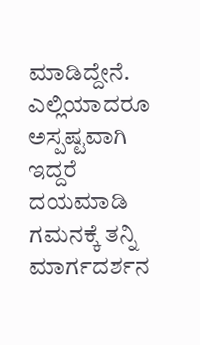ಮಾಡಿದ್ದೇನೆ. ಎಲ್ಲಿಯಾದರೂ ಅಸ್ಪಷ್ಟವಾಗಿ ಇದ್ದರೆ ದಯಮಾಡಿ ಗಮನಕ್ಕೆ ತನ್ನಿ ಮಾರ್ಗದರ್ಶನ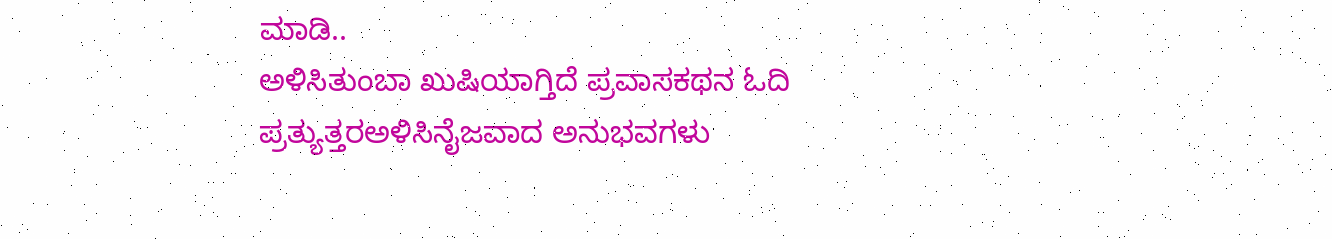ಮಾಡಿ..
ಅಳಿಸಿತುಂಬಾ ಖುಷಿಯಾಗ್ತಿದೆ ಪ್ರವಾಸಕಥನ ಓದಿ
ಪ್ರತ್ಯುತ್ತರಅಳಿಸಿನೈಜವಾದ ಅನುಭವಗಳು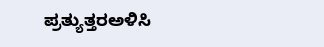ಪ್ರತ್ಯುತ್ತರಅಳಿಸಿ